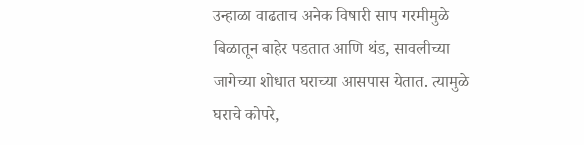उन्हाळा वाढताच अनेक विषारी साप गरमीमुळे बिळातून बाहेर पडतात आणि थंड, सावलीच्या जागेच्या शोधात घराच्या आसपास येतात. त्यामुळे घराचे कोपरे,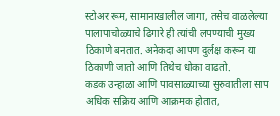स्टोअर रूम, सामानाखालील जागा, तसेच वाळलेल्या पालापाचोळ्याचे ढिगारे ही त्यांची लपण्याची मुख्य ठिकाणे बनतात. अनेकदा आपण दुर्लक्ष करून या ठिकाणी जातो आणि तिथेच धोका वाढतो.
कडक उन्हाळा आणि पावसाळ्याच्या सुरुवातीला साप अधिक सक्रिय आणि आक्रमक होतात,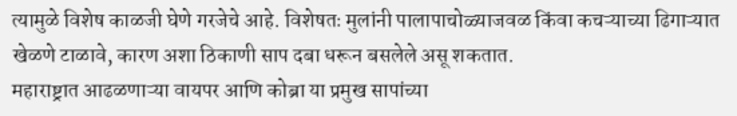त्यामुळे विशेष काळजी घेणे गरजेचे आहे. विशेषतः मुलांनी पालापाचोळ्याजवळ किंवा कचऱ्याच्या ढिगाऱ्यात खेळणे टाळावे, कारण अशा ठिकाणी साप दबा धरून बसलेले असू शकतात.
महाराष्ट्रात आढळणाऱ्या वायपर आणि कोब्रा या प्रमुख सापांच्या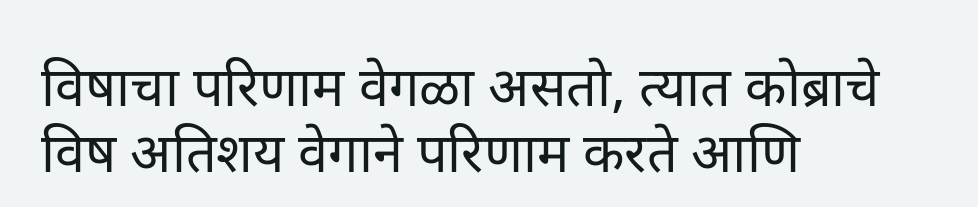विषाचा परिणाम वेगळा असतो, त्यात कोब्राचे विष अतिशय वेगाने परिणाम करते आणि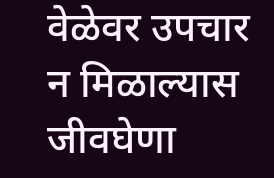वेळेवर उपचार न मिळाल्यास जीवघेणा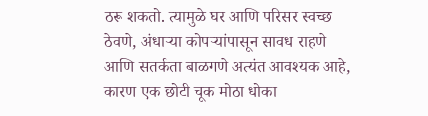ठरू शकतो. त्यामुळे घर आणि परिसर स्वच्छ ठेवणे, अंधाऱ्या कोपऱ्यांपासून सावध राहणे आणि सतर्कता बाळगणे अत्यंत आवश्यक आहे, कारण एक छोटी चूक मोठा धोका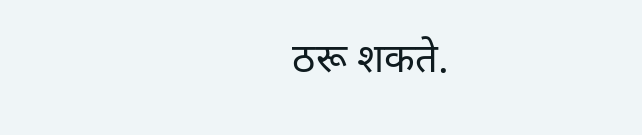ठरू शकते.